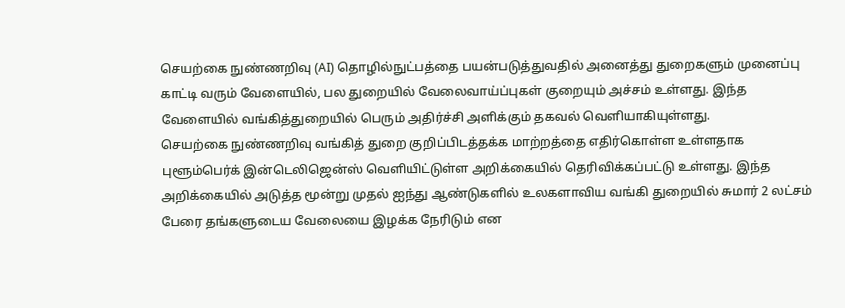செயற்கை நுண்ணறிவு (AI) தொழில்நுட்பத்தை பயன்படுத்துவதில் அனைத்து துறைகளும் முனைப்பு காட்டி வரும் வேளையில், பல துறையில் வேலைவாய்ப்புகள் குறையும் அச்சம் உள்ளது. இந்த வேளையில் வங்கித்துறையில் பெரும் அதிர்ச்சி அளிக்கும் தகவல் வெளியாகியுள்ளது.
செயற்கை நுண்ணறிவு வங்கித் துறை குறிப்பிடத்தக்க மாற்றத்தை எதிர்கொள்ள உள்ளதாக புளூம்பெர்க் இன்டெலிஜென்ஸ் வெளியிட்டுள்ள அறிக்கையில் தெரிவிக்கப்பட்டு உள்ளது. இந்த அறிக்கையில் அடுத்த மூன்று முதல் ஐந்து ஆண்டுகளில் உலகளாவிய வங்கி துறையில் சுமார் 2 லட்சம் பேரை தங்களுடைய வேலையை இழக்க நேரிடும் என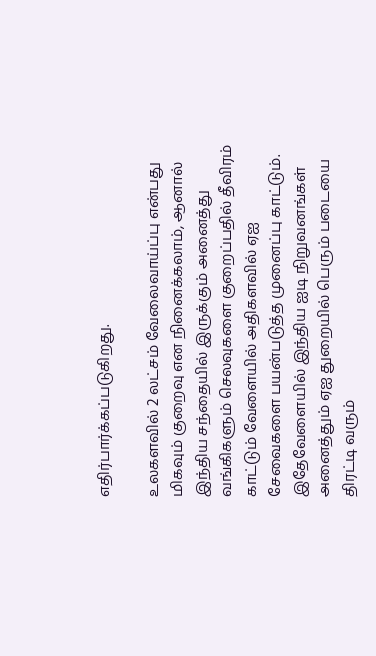எதிர்பார்க்கப்படுகிறது.

உலகளவில் 2 லட்சம் வேலைவாய்ப்பு என்பது மிகவும் குறைவு என நினைக்கலாம், ஆனால் இந்திய சந்தையில் இருக்கும் அனைத்து வங்கிகளும் செலவுகளை குறைப்பதில் தீவிரம் காட்டும் வேளையில் அதிகளவில் ஏஐ சேவைகளை பயன்படுத்த முனைப்பு காட்டும். இதேவேளையில் இந்திய ஐடி நிறுவனங்கள் அனைத்தும் ஏஐ துறையில் பெரும் படையை திரட்டி வரும்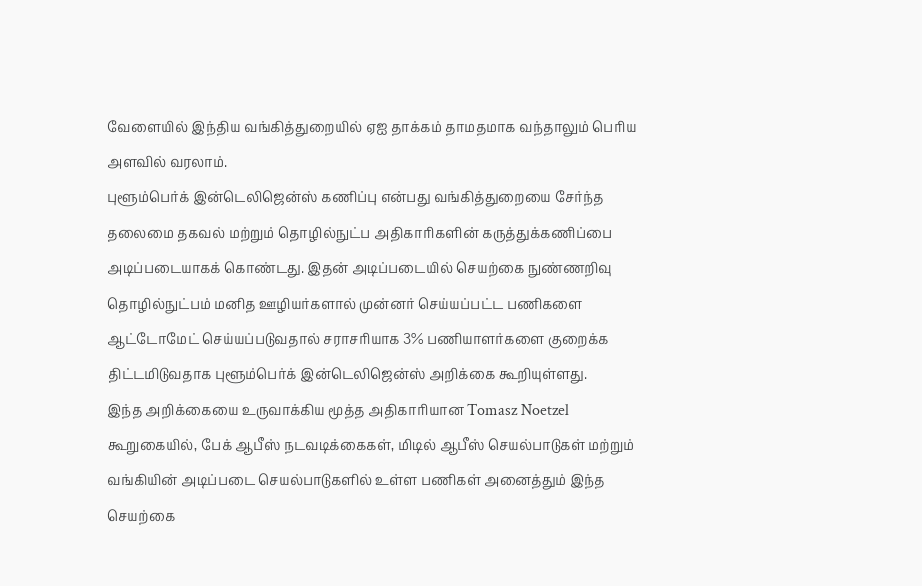வேளையில் இந்திய வங்கித்துறையில் ஏஐ தாக்கம் தாமதமாக வந்தாலும் பெரிய அளவில் வரலாம்.
புளூம்பெர்க் இன்டெலிஜென்ஸ் கணிப்பு என்பது வங்கித்துறையை சேர்ந்த தலைமை தகவல் மற்றும் தொழில்நுட்ப அதிகாரிகளின் கருத்துக்கணிப்பை அடிப்படையாகக் கொண்டது. இதன் அடிப்படையில் செயற்கை நுண்ணறிவு தொழில்நுட்பம் மனித ஊழியர்களால் முன்னர் செய்யப்பட்ட பணிகளை ஆட்டோமேட் செய்யப்படுவதால் சராசரியாக 3% பணியாளர்களை குறைக்க திட்டமிடுவதாக புளூம்பெர்க் இன்டெலிஜென்ஸ் அறிக்கை கூறியுள்ளது.
இந்த அறிக்கையை உருவாக்கிய மூத்த அதிகாரியான Tomasz Noetzel கூறுகையில், பேக் ஆபீஸ் நடவடிக்கைகள், மிடில் ஆபீஸ் செயல்பாடுகள் மற்றும் வங்கியின் அடிப்படை செயல்பாடுகளில் உள்ள பணிகள் அனைத்தும் இந்த செயற்கை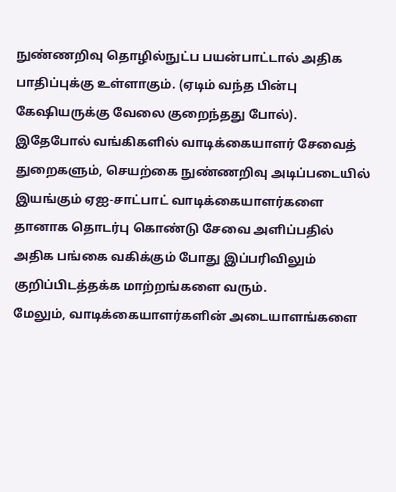நுண்ணறிவு தொழில்நுட்ப பயன்பாட்டால் அதிக பாதிப்புக்கு உள்ளாகும். (ஏடிம் வந்த பின்பு கேஷியருக்கு வேலை குறைந்தது போல்).
இதேபோல் வங்கிகளில் வாடிக்கையாளர் சேவைத் துறைகளும், செயற்கை நுண்ணறிவு அடிப்படையில் இயங்கும் ஏஐ-சாட்பாட் வாடிக்கையாளர்களை தானாக தொடர்பு கொண்டு சேவை அளிப்பதில் அதிக பங்கை வகிக்கும் போது இப்பரிவிலும் குறிப்பிடத்தக்க மாற்றங்களை வரும்.
மேலும், வாடிக்கையாளர்களின் அடையாளங்களை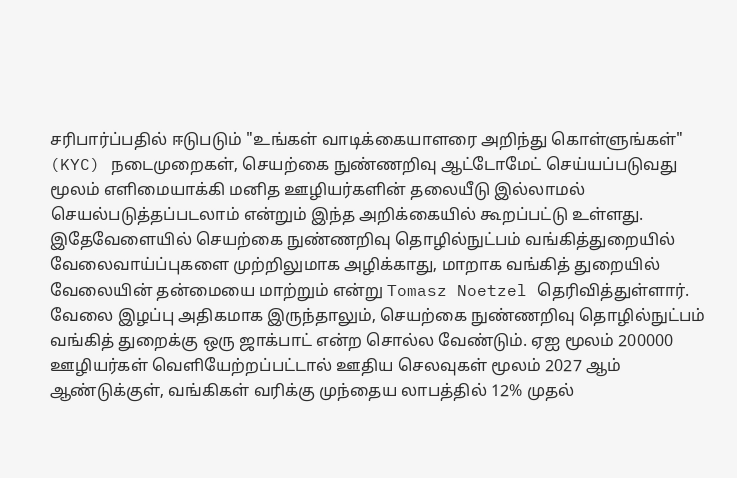சரிபார்ப்பதில் ஈடுபடும் "உங்கள் வாடிக்கையாளரை அறிந்து கொள்ளுங்கள்" (KYC) நடைமுறைகள், செயற்கை நுண்ணறிவு ஆட்டோமேட் செய்யப்படுவது மூலம் எளிமையாக்கி மனித ஊழியர்களின் தலையீடு இல்லாமல் செயல்படுத்தப்படலாம் என்றும் இந்த அறிக்கையில் கூறப்பட்டு உள்ளது.
இதேவேளையில் செயற்கை நுண்ணறிவு தொழில்நுட்பம் வங்கித்துறையில் வேலைவாய்ப்புகளை முற்றிலுமாக அழிக்காது, மாறாக வங்கித் துறையில் வேலையின் தன்மையை மாற்றும் என்று Tomasz Noetzel தெரிவித்துள்ளார்.
வேலை இழப்பு அதிகமாக இருந்தாலும், செயற்கை நுண்ணறிவு தொழில்நுட்பம் வங்கித் துறைக்கு ஒரு ஜாக்பாட் என்ற சொல்ல வேண்டும். ஏஐ மூலம் 200000 ஊழியர்கள் வெளியேற்றப்பட்டால் ஊதிய செலவுகள் மூலம் 2027 ஆம் ஆண்டுக்குள், வங்கிகள் வரிக்கு முந்தைய லாபத்தில் 12% முதல்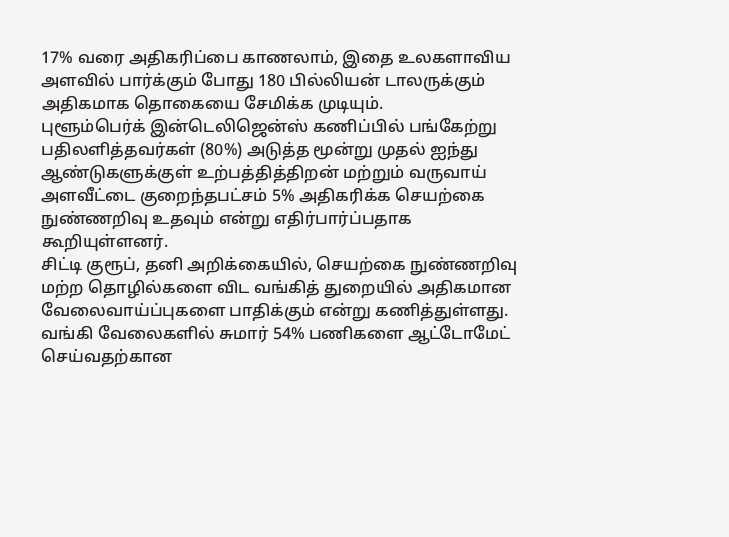17% வரை அதிகரிப்பை காணலாம், இதை உலகளாவிய அளவில் பார்க்கும் போது 180 பில்லியன் டாலருக்கும் அதிகமாக தொகையை சேமிக்க முடியும்.
புளூம்பெர்க் இன்டெலிஜென்ஸ் கணிப்பில் பங்கேற்று பதிலளித்தவர்கள் (80%) அடுத்த மூன்று முதல் ஐந்து ஆண்டுகளுக்குள் உற்பத்தித்திறன் மற்றும் வருவாய் அளவீட்டை குறைந்தபட்சம் 5% அதிகரிக்க செயற்கை நுண்ணறிவு உதவும் என்று எதிர்பார்ப்பதாக கூறியுள்ளனர்.
சிட்டி குரூப், தனி அறிக்கையில், செயற்கை நுண்ணறிவு மற்ற தொழில்களை விட வங்கித் துறையில் அதிகமான வேலைவாய்ப்புகளை பாதிக்கும் என்று கணித்துள்ளது. வங்கி வேலைகளில் சுமார் 54% பணிகளை ஆட்டோமேட் செய்வதற்கான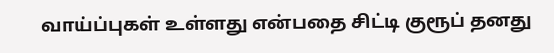வாய்ப்புகள் உள்ளது என்பதை சிட்டி குரூப் தனது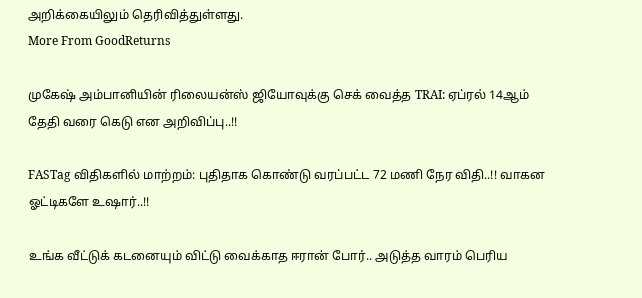அறிக்கையிலும் தெரிவித்துள்ளது.
More From GoodReturns

முகேஷ் அம்பானியின் ரிலையன்ஸ் ஜியோவுக்கு செக் வைத்த TRAI: ஏப்ரல் 14ஆம் தேதி வரை கெடு என அறிவிப்பு..!!

FASTag விதிகளில் மாற்றம்: புதிதாக கொண்டு வரப்பட்ட 72 மணி நேர விதி..!! வாகன ஓட்டிகளே உஷார்..!!

உங்க வீட்டுக் கடனையும் விட்டு வைக்காத ஈரான் போர்.. அடுத்த வாரம் பெரிய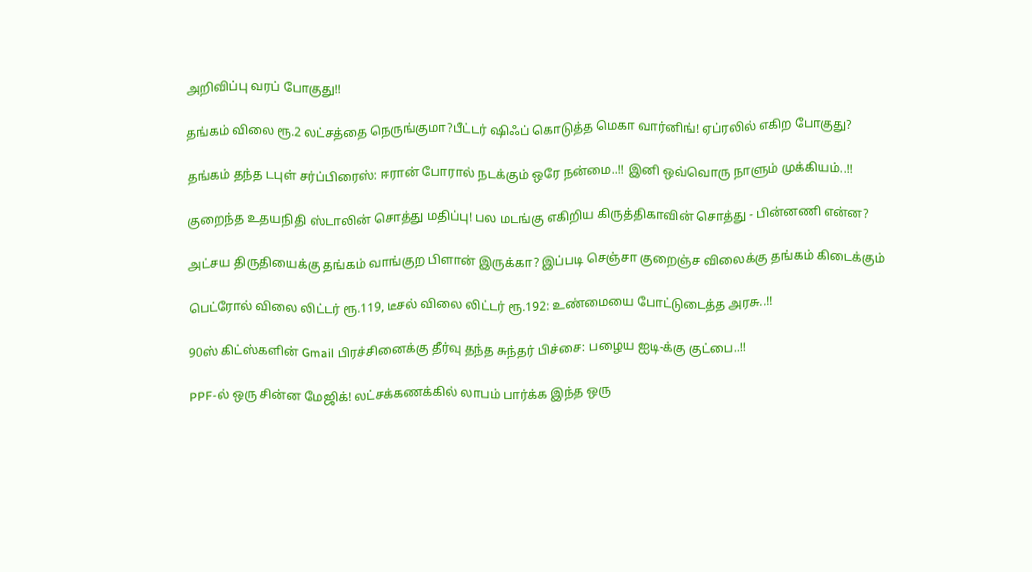அறிவிப்பு வரப் போகுது!!

தங்கம் விலை ரூ.2 லட்சத்தை நெருங்குமா?பீட்டர் ஷிஃப் கொடுத்த மெகா வார்னிங்! ஏப்ரலில் எகிற போகுது?

தங்கம் தந்த டபுள் சர்ப்பிரைஸ்: ஈரான் போரால் நடக்கும் ஒரே நன்மை..!! இனி ஒவ்வொரு நாளும் முக்கியம்..!!

குறைந்த உதயநிதி ஸ்டாலின் சொத்து மதிப்பு! பல மடங்கு எகிறிய கிருத்திகாவின் சொத்து - பின்னணி என்ன?

அட்சய திருதியைக்கு தங்கம் வாங்குற பிளான் இருக்கா? இப்படி செஞ்சா குறைஞ்ச விலைக்கு தங்கம் கிடைக்கும்

பெட்ரோல் விலை லிட்டர் ரூ.119, டீசல் விலை லிட்டர் ரூ.192: உண்மையை போட்டுடைத்த அரசு..!!

90ஸ் கிட்ஸ்களின் Gmail பிரச்சினைக்கு தீர்வு தந்த சுந்தர் பிச்சை: பழைய ஐடி-க்கு குட்பை..!!

PPF-ல் ஒரு சின்ன மேஜிக்! லட்சக்கணக்கில் லாபம் பார்க்க இந்த ஒரு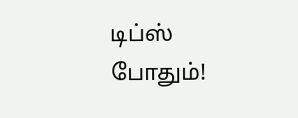டிப்ஸ் போதும்!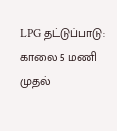LPG தட்டுப்பாடு: காலை 5 மணி முதல்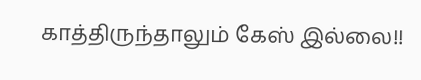காத்திருந்தாலும் கேஸ் இல்லை!!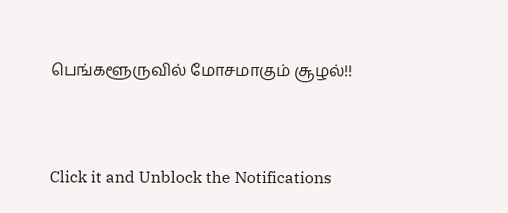பெங்களூருவில் மோசமாகும் சூழல்!!



Click it and Unblock the Notifications